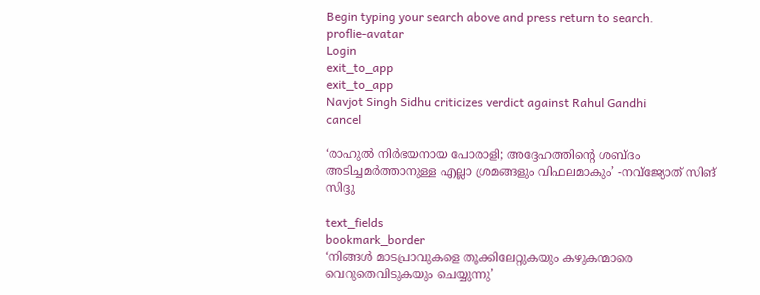Begin typing your search above and press return to search.
proflie-avatar
Login
exit_to_app
exit_to_app
Navjot Singh Sidhu criticizes verdict against Rahul Gandhi
cancel

‘രാഹുൽ നിർഭയനായ പോരാളി; അദ്ദേഹത്തിന്‍റെ ശബ്ദം അടിച്ചമർത്താനുള്ള എല്ലാ ശ്രമങ്ങളും വിഫലമാകും’ -നവ്ജ്യോത് സിങ് സിദ്ദു

text_fields
bookmark_border
‘നിങ്ങൾ മാടപ്രാവുകളെ തൂക്കിലേറ്റുകയും കഴുകന്മാരെ വെറുതെവിടുകയും ചെയ്യുന്നു’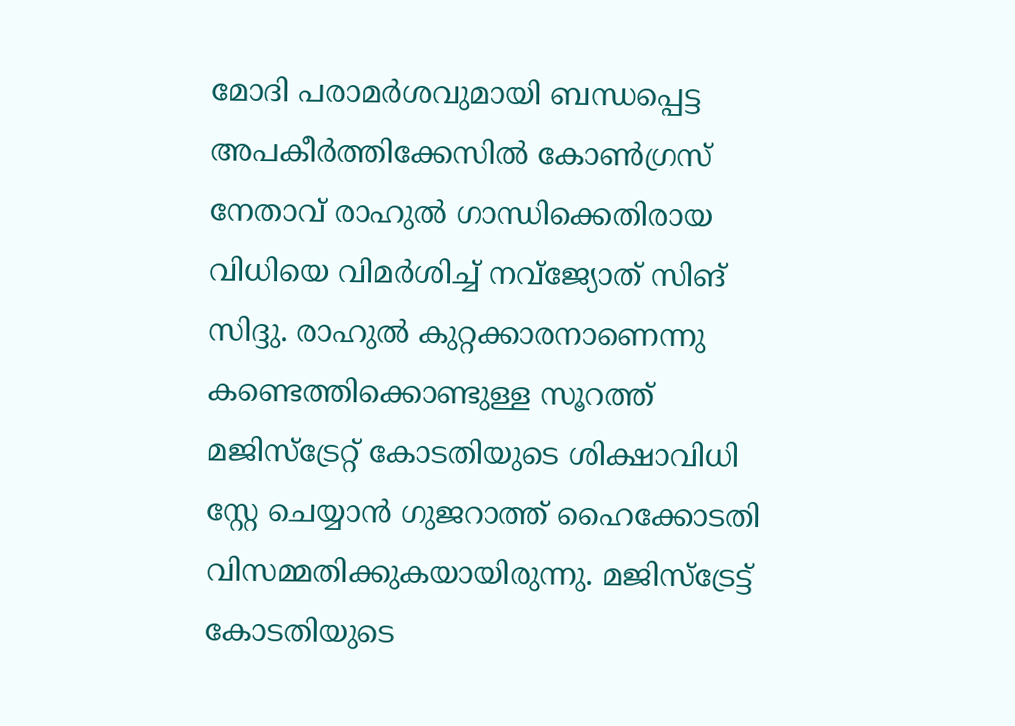മോദി പരാമർശവുമായി ബന്ധപ്പെട്ട അപകീർത്തിക്കേസിൽ കോൺഗ്രസ് നേതാവ് രാഹുൽ ഗാന്ധിക്കെതിരായ വിധിയെ വിമർശിച്ച് നവ്ജ്യോത് സിങ് സിദ്ദു. രാഹുൽ കുറ്റക്കാരനാണെന്നു കണ്ടെത്തിക്കൊണ്ടുള്ള സൂറത്ത് മജിസ്ട്രേറ്റ് കോടതിയുടെ ശിക്ഷാവിധി സ്റ്റേ ചെയ്യാൻ ഗുജറാത്ത് ഹൈക്കോടതി വിസമ്മതിക്കുകയായിരുന്നു. മജിസ്ട്രേട്ട് കോടതിയുടെ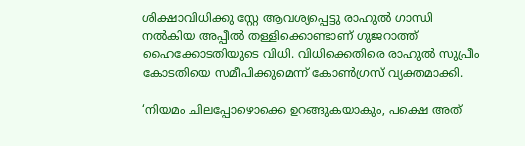ശിക്ഷാവിധിക്കു സ്റ്റേ ആവശ്യപ്പെട്ടു രാഹുൽ ഗാന്ധി നൽകിയ അപ്പീൽ തള്ളിക്കൊണ്ടാണ് ഗുജറാത്ത് ഹൈക്കോടതിയുടെ വിധി. വിധിക്കെതിരെ രാഹുൽ സുപ്രീം കോടതിയെ സമീപിക്കുമെന്ന് കോൺഗ്രസ് വ്യക്തമാക്കി.

‘നിയമം ചിലപ്പോഴൊക്കെ ഉറങ്ങുകയാകും, പക്ഷെ അത്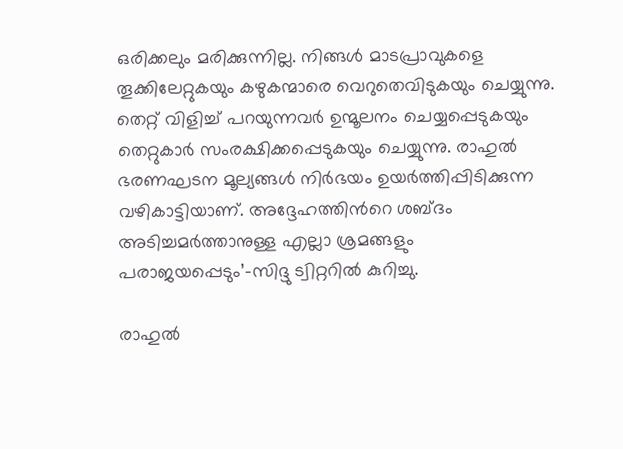ഒരിക്കലും മരിക്കുന്നില്ല. നിങ്ങൾ മാടപ്രാവുകളെ തൂക്കിലേറ്റുകയും കഴുകന്മാരെ വെറുതെവിടുകയും ചെയ്യുന്നു. തെറ്റ് വിളിച്ച് പറയുന്നവർ ഉന്മൂലനം ചെയ്യപ്പെടുകയും തെറ്റുകാർ സംരക്ഷിക്കപ്പെടുകയും ചെയ്യുന്നു. രാഹുൽ ഭരണഘടന മൂല്യങ്ങൾ നിർഭയം ഉയർത്തിപ്പിടിക്കുന്ന വഴികാട്ടിയാണ്. അദ്ദേഹത്തിന്‍റെ ശബ്ദം അടിച്ചമർത്താനുള്ള എല്ലാ ശ്രമങ്ങളും പരാജയപ്പെടും’-സിദ്ദു ട്വിറ്ററിൽ കുറിച്ചു.

രാഹുൽ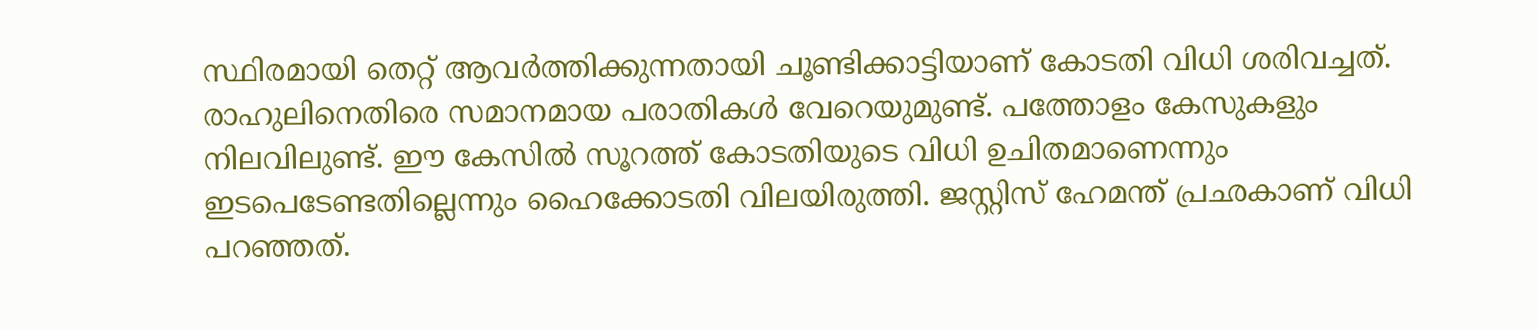സ്ഥിരമായി തെറ്റ് ആവർത്തിക്കുന്നതായി ചൂണ്ടിക്കാട്ടിയാണ് കോടതി വിധി ശരിവച്ചത്. രാഹുലിനെതിരെ സമാനമായ പരാതികൾ വേറെയുമുണ്ട്. പത്തോളം കേസുകളും നിലവിലുണ്ട്. ഈ കേസിൽ സൂറത്ത് കോടതിയുടെ വിധി ഉചിതമാണെന്നും ഇടപെടേണ്ടതില്ലെന്നും ഹൈക്കോടതി വിലയിരുത്തി. ജസ്റ്റിസ് ഹേമന്ത് പ്രഛകാണ് വിധി പറഞ്ഞത്.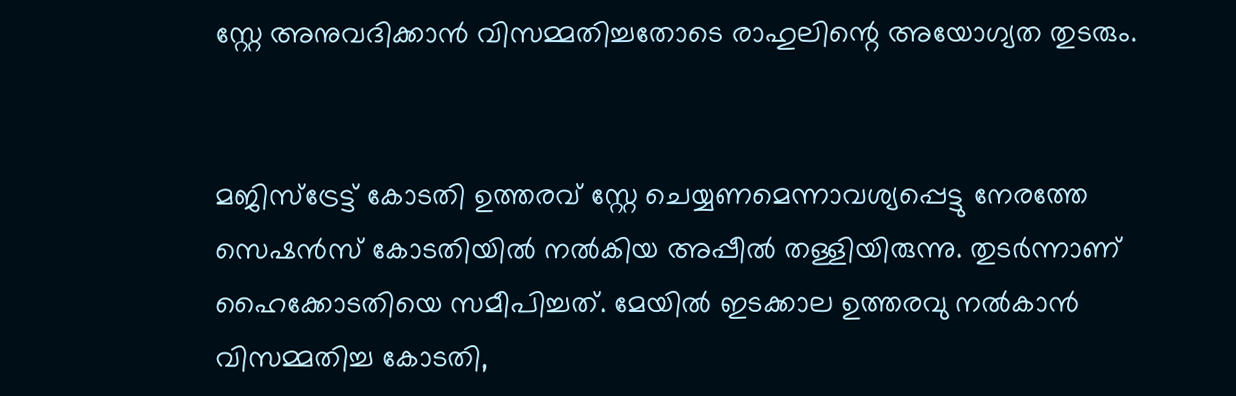സ്റ്റേ അനുവദിക്കാൻ വിസമ്മതിച്ചതോടെ രാഹുലിന്റെ അയോഗ്യത തുടരും.


മജിസ്ട്രേട്ട് കോടതി ഉത്തരവ് സ്റ്റേ ചെയ്യണമെന്നാവശ്യപ്പെട്ടു നേരത്തേ സെഷൻസ് കോടതിയിൽ നൽകിയ അപ്പീൽ തള്ളിയിരുന്നു. തുടർന്നാണ് ഹൈക്കോടതിയെ സമീപിച്ചത്. മേയിൽ ഇടക്കാല ഉത്തരവു നൽകാൻ വിസമ്മതിച്ച കോടതി,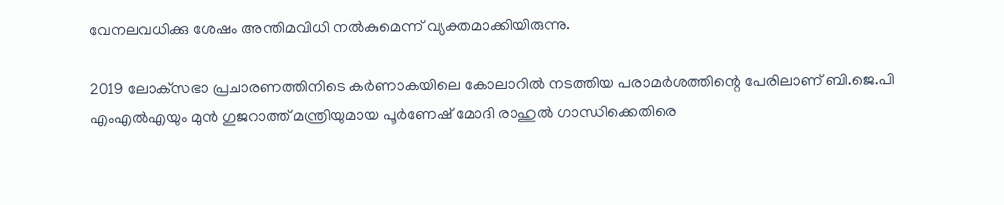വേനലവധിക്കു ശേഷം അന്തിമവിധി നൽകുമെന്ന് വ്യക്തമാക്കിയിരുന്നു.

2019 ലോക്‌സഭാ പ്രചാരണത്തിനിടെ കർണാകയിലെ കോലാറിൽ നടത്തിയ പരാമർശത്തിന്റെ പേരിലാണ് ബി.ജെ.പി എംഎൽഎയും മുൻ ഗുജറാത്ത് മന്ത്രിയുമായ പൂർണേഷ് മോദി രാഹുൽ ഗാന്ധിക്കെതിരെ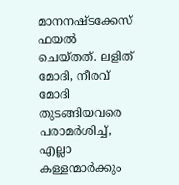മാനനഷ്ടക്കേസ് ഫയൽ ചെയ്തത്. ലളിത് മോദി, നീരവ് മോദി തുടങ്ങിയവരെ പരാമർശിച്ച്, എല്ലാ കള്ളന്മാർക്കും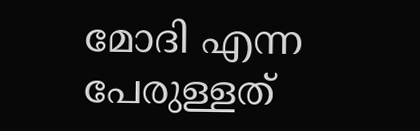മോദി എന്ന പേരുള്ളത്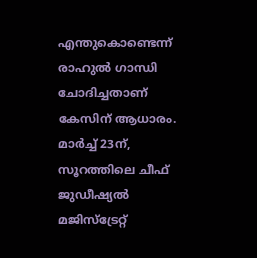എന്തുകൊണ്ടെന്ന് രാഹുൽ ഗാന്ധി ചോദിച്ചതാണ് കേസിന് ആധാരം. മാർച്ച് 23ന്, സൂറത്തിലെ ചീഫ് ജുഡീഷ്യൽ മജിസ്‌ട്രേറ്റ്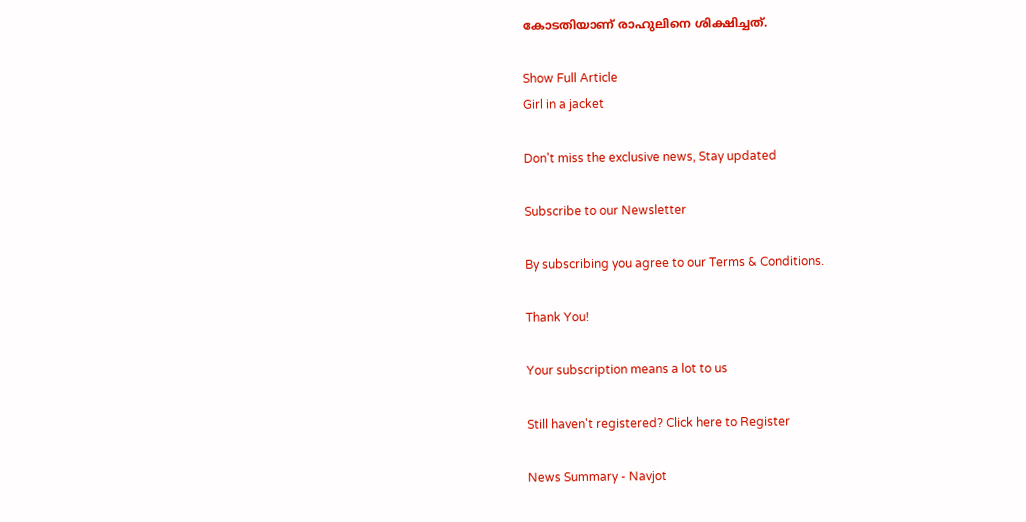കോടതിയാണ് രാഹുലിനെ ശിക്ഷിച്ചത്.

Show Full Article
Girl in a jacket

Don't miss the exclusive news, Stay updated

Subscribe to our Newsletter

By subscribing you agree to our Terms & Conditions.

Thank You!

Your subscription means a lot to us

Still haven't registered? Click here to Register

News Summary - Navjot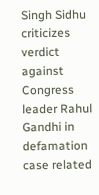Singh Sidhu criticizes verdict against Congress leader Rahul Gandhi in defamation case related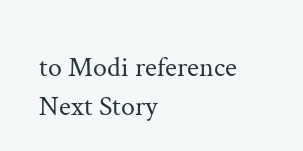to Modi reference
Next Story